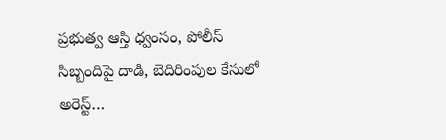ప్రభుత్వ ఆస్తి ధ్వంసం, పోలీస్ సిబ్బందిపై దాడి, బెదిరింపుల కేసులో అరెస్ట్…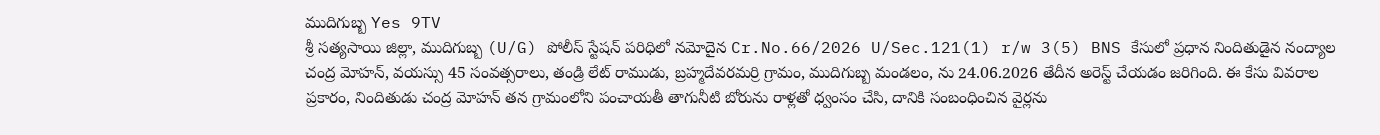ముదిగుబ్బ Yes 9TV
శ్రీ సత్యసాయి జిల్లా, ముదిగుబ్బ (U/G) పోలీస్ స్టేషన్ పరిధిలో నమోదైన Cr.No.66/2026 U/Sec.121(1) r/w 3(5) BNS కేసులో ప్రధాన నిందితుడైన నంద్యాల చంద్ర మోహన్, వయస్సు 45 సంవత్సరాలు, తండ్రి లేట్ రాముడు, బ్రహ్మదేవరమర్రి గ్రామం, ముదిగుబ్బ మండలం, ను 24.06.2026 తేదీన అరెస్ట్ చేయడం జరిగింది. ఈ కేసు వివరాల ప్రకారం, నిందితుడు చంద్ర మోహన్ తన గ్రామంలోని పంచాయతీ తాగునీటి బోరును రాళ్లతో ధ్వంసం చేసి, దానికి సంబంధించిన వైర్లను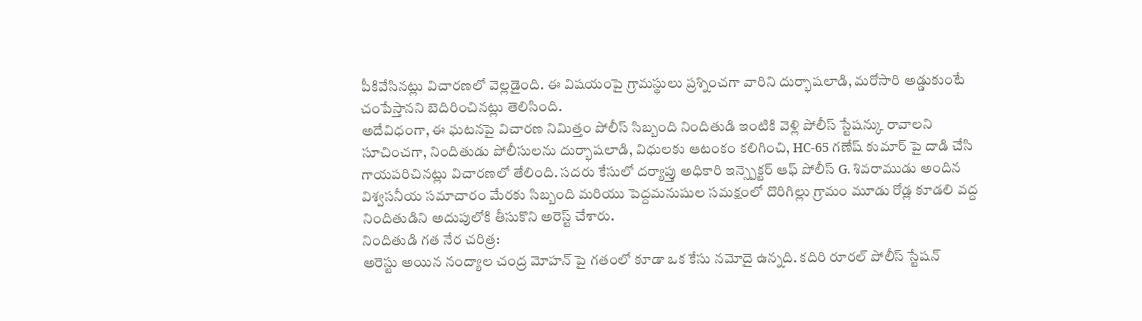పీకివేసినట్లు విచారణలో వెల్లడైంది. ఈ విషయంపై గ్రామస్థులు ప్రశ్నించగా వారిని దుర్భాషలాడి, మరోసారి అడ్డుకుంటే చంపేస్తానని బెదిరించినట్లు తెలిసింది.
అదేవిధంగా, ఈ ఘటనపై విచారణ నిమిత్తం పోలీస్ సిబ్బంది నిందితుడి ఇంటికి వెళ్లి పోలీస్ స్టేషన్కు రావాలని సూచించగా, నిందితుడు పోలీసులను దుర్భాషలాడి, విధులకు ఆటంకం కలిగించి, HC-65 గణేష్ కుమార్ పై దాడి చేసి గాయపరిచినట్లు విచారణలో తేలింది. సదరు కేసులో దర్యాప్తు అధికారి ఇన్స్పెక్టర్ ఆఫ్ పోలీస్ G. శివరాముడు అందిన విశ్వసనీయ సమాచారం మేరకు సిబ్బంది మరియు పెద్దమనుషుల సమక్షంలో దొరిగిల్లు గ్రామం మూడు రోడ్ల కూడలి వద్ద నిందితుడిని అదుపులోకి తీసుకొని అరెస్ట్ చేశారు.
నిందితుడి గత నేర చరిత్ర:
అరెస్టు అయిన నంద్యాల చంద్ర మోహన్ పై గతంలో కూడా ఒక కేసు నమోదై ఉన్నది. కదిరి రూరల్ పోలీస్ స్టేషన్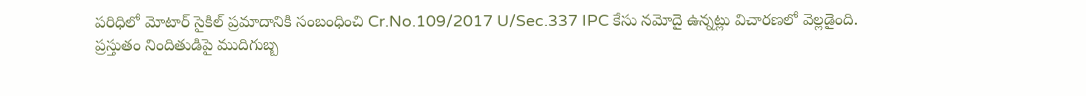పరిధిలో మోటార్ సైకిల్ ప్రమాదానికి సంబంధించి Cr.No.109/2017 U/Sec.337 IPC కేసు నమోదై ఉన్నట్లు విచారణలో వెల్లడైంది.
ప్రస్తుతం నిందితుడిపై ముదిగుబ్బ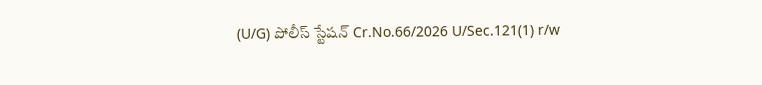(U/G) పోలీస్ స్టేషన్ Cr.No.66/2026 U/Sec.121(1) r/w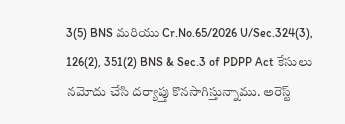3(5) BNS మరియు Cr.No.65/2026 U/Sec.324(3), 126(2), 351(2) BNS & Sec.3 of PDPP Act కేసులు నమోదు చేసి దర్యాప్తు కొనసాగిస్తున్నాము. అరెస్ట్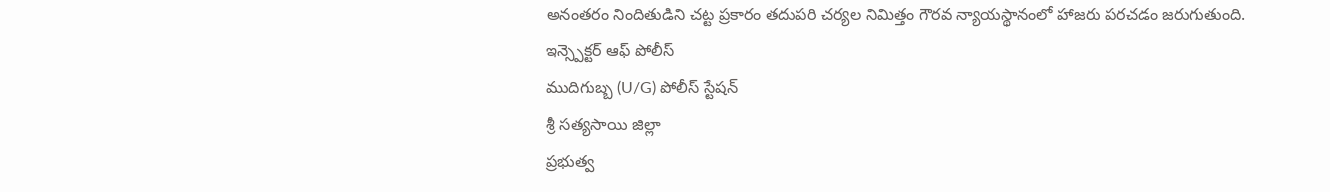అనంతరం నిందితుడిని చట్ట ప్రకారం తదుపరి చర్యల నిమిత్తం గౌరవ న్యాయస్థానంలో హాజరు పరచడం జరుగుతుంది.
ఇన్స్పెక్టర్ ఆఫ్ పోలీస్
ముదిగుబ్బ (U/G) పోలీస్ స్టేషన్
శ్రీ సత్యసాయి జిల్లా
ప్రభుత్వ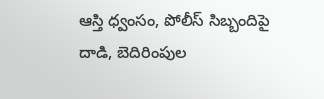ఆస్తి ధ్వంసం, పోలీస్ సిబ్బందిపై దాడి, బెదిరింపుల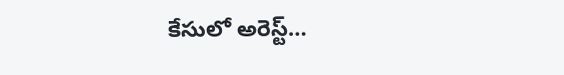కేసులో అరెస్ట్…